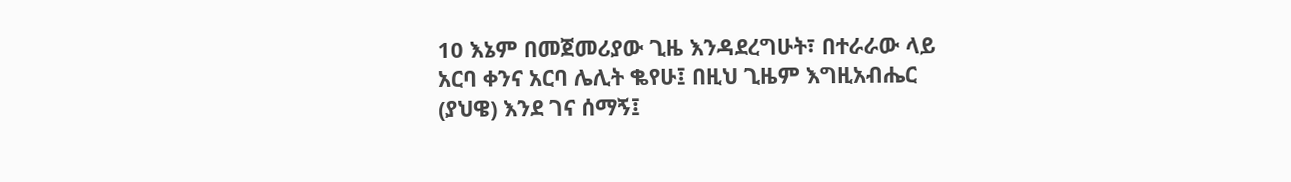10 እኔም በመጀመሪያው ጊዜ እንዳደረግሁት፣ በተራራው ላይ አርባ ቀንና አርባ ሌሊት ቈየሁ፤ በዚህ ጊዜም እግዚአብሔር (ያህዌ) እንደ ገና ሰማኝ፤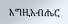እግዚአብሔር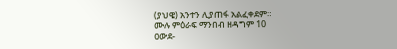(ያህዌ) አንተን ሊያጠፋ አልፈቀደም።
ሙሉ ምዕራፍ ማንበብ ዘዳግም 10
ዐውደ-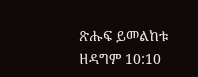ጽሑፍ ይመልከቱ ዘዳግም 10:10